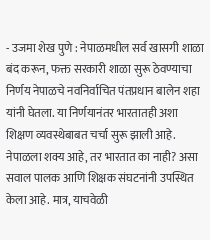- उजमा शेख पुणे : नेपाळमधील सर्व खासगी शाळा बंद करून, फक्त सरकारी शाळा सुरू ठेवण्याचा निर्णय नेपाळचे नवनिर्वाचित पंतप्रधान बालेन शहा यांनी घेतला. या निर्णयानंतर भारतातही अशा शिक्षण व्यवस्थेबाबत चर्चा सुरू झाली आहे. नेपाळला शक्य आहे, तर भारतात का नाही? असा सवाल पालक आणि शिक्षक संघटनांनी उपस्थित केला आहे. मात्र, याचवेळी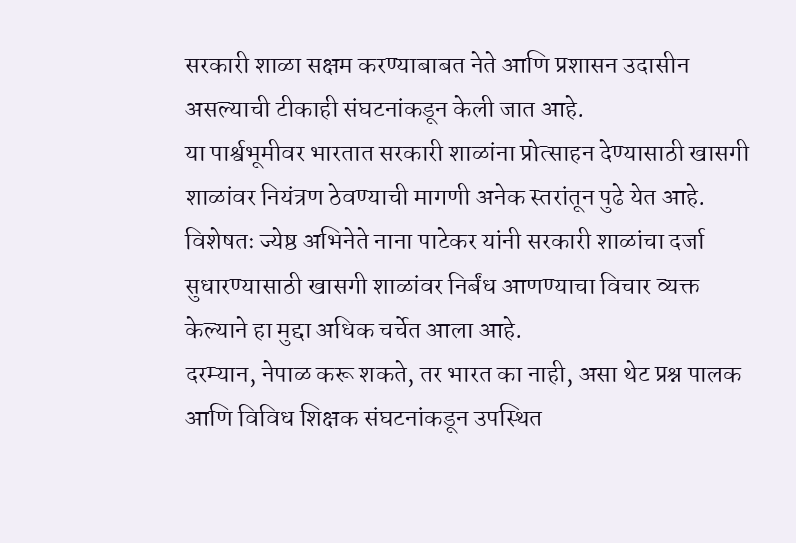सरकारी शाळा सक्षम करण्याबाबत नेते आणि प्रशासन उदासीन असल्याची टीकाही संघटनांकडून केली जात आहे.
या पार्श्वभूमीवर भारतात सरकारी शाळांना प्रोत्साहन देण्यासाठी खासगी शाळांवर नियंत्रण ठेवण्याची मागणी अनेक स्तरांतून पुढे येत आहे. विशेषतः ज्येष्ठ अभिनेते नाना पाटेकर यांनी सरकारी शाळांचा दर्जा सुधारण्यासाठी खासगी शाळांवर निर्बंध आणण्याचा विचार व्यक्त केल्याने हा मुद्दा अधिक चर्चेत आला आहे.
दरम्यान, नेपाळ करू शकते, तर भारत का नाही, असा थेट प्रश्न पालक आणि विविध शिक्षक संघटनांकडून उपस्थित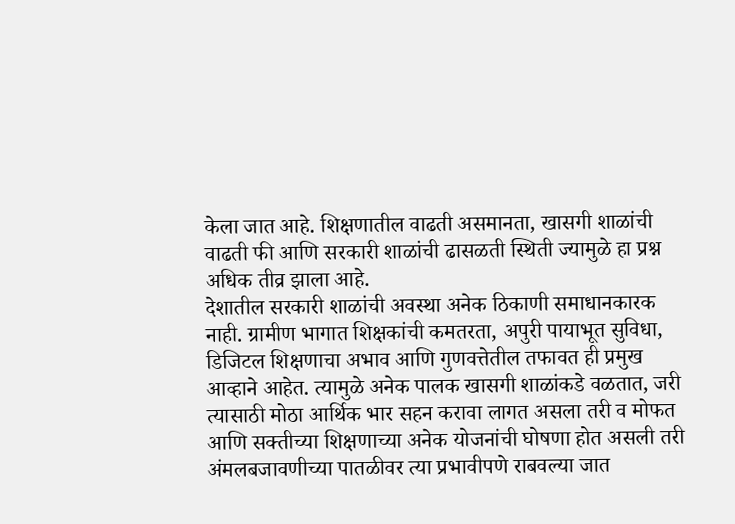केला जात आहे. शिक्षणातील वाढती असमानता, खासगी शाळांची वाढती फी आणि सरकारी शाळांची ढासळती स्थिती ज्यामुळे हा प्रश्न अधिक तीव्र झाला आहे.
देशातील सरकारी शाळांची अवस्था अनेक ठिकाणी समाधानकारक नाही. ग्रामीण भागात शिक्षकांची कमतरता, अपुरी पायाभूत सुविधा, डिजिटल शिक्षणाचा अभाव आणि गुणवत्तेतील तफावत ही प्रमुख आव्हाने आहेत. त्यामुळे अनेक पालक खासगी शाळांकडे वळतात, जरी त्यासाठी मोठा आर्थिक भार सहन करावा लागत असला तरी व मोफत आणि सक्तीच्या शिक्षणाच्या अनेक योजनांची घोषणा होत असली तरी अंमलबजावणीच्या पातळीवर त्या प्रभावीपणे राबवल्या जात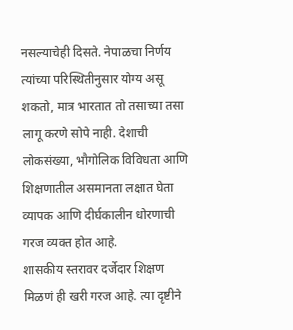नसल्याचेही दिसते. नेपाळचा निर्णय त्यांच्या परिस्थितीनुसार योग्य असू शकतो, मात्र भारतात तो तसाच्या तसा लागू करणे सोपे नाही. देशाची लोकसंख्या, भौगोलिक विविधता आणि शिक्षणातील असमानता लक्षात घेता व्यापक आणि दीर्घकालीन धोरणाची गरज व्यक्त होत आहे.
शासकीय स्तरावर दर्जेदार शिक्षण मिळणं ही खरी गरज आहे. त्या दृष्टीने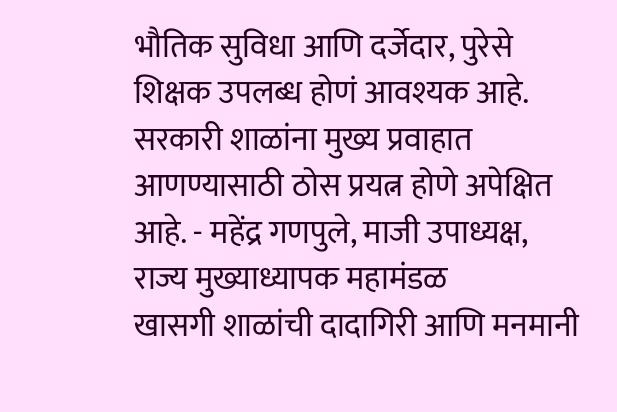भौतिक सुविधा आणि दर्जेदार, पुरेसे शिक्षक उपलब्ध होणं आवश्यक आहे. सरकारी शाळांना मुख्य प्रवाहात आणण्यासाठी ठोस प्रयत्न होणे अपेक्षित आहे. - महेंद्र गणपुले, माजी उपाध्यक्ष, राज्य मुख्याध्यापक महामंडळ
खासगी शाळांची दादागिरी आणि मनमानी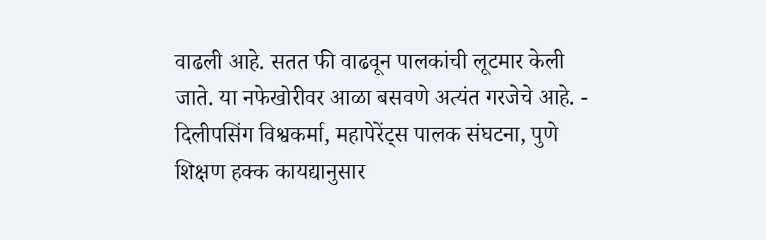वाढली आहे. सतत फी वाढवून पालकांची लूटमार केली जाते. या नफेखोरीवर आळा बसवणे अत्यंत गरजेचे आहे. - दिलीपसिंग विश्वकर्मा, महापेरेंट्स पालक संघटना, पुणे
शिक्षण हक्क कायद्यानुसार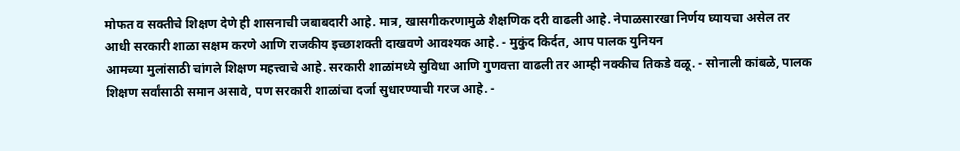मोफत व सक्तीचे शिक्षण देणे ही शासनाची जबाबदारी आहे. मात्र, खासगीकरणामुळे शैक्षणिक दरी वाढली आहे. नेपाळसारखा निर्णय घ्यायचा असेल तर आधी सरकारी शाळा सक्षम करणे आणि राजकीय इच्छाशक्ती दाखवणे आवश्यक आहे. - मुकुंद किर्दत, आप पालक युनियन
आमच्या मुलांसाठी चांगले शिक्षण महत्त्वाचे आहे. सरकारी शाळांमध्ये सुविधा आणि गुणवत्ता वाढली तर आम्ही नक्कीच तिकडे वळू. - सोनाली कांबळे, पालक
शिक्षण सर्वांसाठी समान असावे, पण सरकारी शाळांचा दर्जा सुधारण्याची गरज आहे. -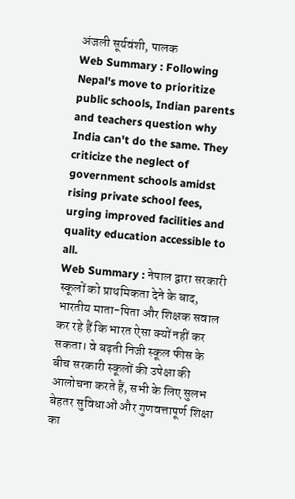अंजली सूर्यवंशी, पालक
Web Summary : Following Nepal's move to prioritize public schools, Indian parents and teachers question why India can't do the same. They criticize the neglect of government schools amidst rising private school fees, urging improved facilities and quality education accessible to all.
Web Summary : नेपाल द्वारा सरकारी स्कूलों को प्राथमिकता देने के बाद, भारतीय माता-पिता और शिक्षक सवाल कर रहे हैं कि भारत ऐसा क्यों नहीं कर सकता। वे बढ़ती निजी स्कूल फीस के बीच सरकारी स्कूलों की उपेक्षा की आलोचना करते हैं, सभी के लिए सुलभ बेहतर सुविधाओं और गुणवत्तापूर्ण शिक्षा का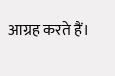आग्रह करते हैं।